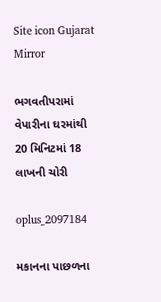Site icon Gujarat Mirror

ભગવતીપરામાં વેપારીના ઘરમાંથી 20 મિનિટમાં 18 લાખની ચોરી

oplus_2097184

મકાનના પાછળના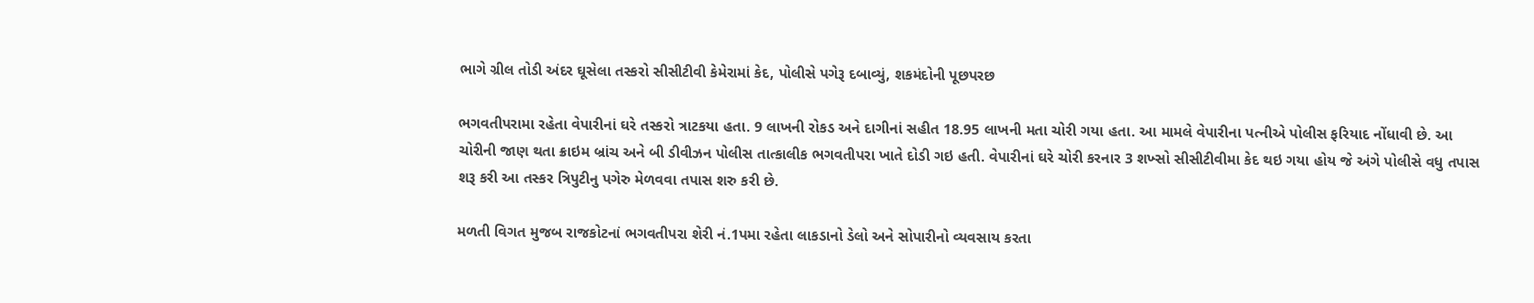ભાગે ગ્રીલ તોડી અંદર ઘૂસેલા તસ્કરો સીસીટીવી કેમેરામાં કેદ, પોલીસે પગેરૂ દબાવ્યું, શકમંદોની પૂછપરછ

ભગવતીપરામા રહેતા વેપારીનાં ઘરે તસ્કરો ત્રાટકયા હતા. 9 લાખની રોકડ અને દાગીનાં સહીત 18.95 લાખની મતા ચોરી ગયા હતા. આ મામલે વેપારીના પત્નીએ પોલીસ ફરિયાદ નોંધાવી છે. આ ચોરીની જાણ થતા ક્રાઇમ બ્રાંચ અને બી ડીવીઝન પોલીસ તાત્કાલીક ભગવતીપરા ખાતે દોડી ગઇ હતી. વેપારીનાં ઘરે ચોરી કરનાર 3 શખ્સો સીસીટીવીમા કેદ થઇ ગયા હોય જે અંગે પોલીસે વધુ તપાસ શરૂ કરી આ તસ્કર ત્રિપુટીનુ પગેરુ મેળવવા તપાસ શરુ કરી છે.

મળતી વિગત મુજબ રાજકોટનાં ભગવતીપરા શેરી નં.1પમા રહેતા લાકડાનો ડેલો અને સોપારીનો વ્યવસાય કરતા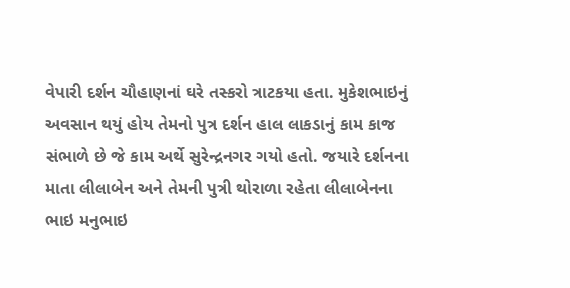વેપારી દર્શન ચૌહાણનાં ઘરે તસ્કરો ત્રાટકયા હતા. મુકેશભાઇનું અવસાન થયું હોય તેમનો પુત્ર દર્શન હાલ લાકડાનું કામ કાજ સંભાળે છે જે કામ અર્થે સુરેન્દ્રનગર ગયો હતો. જયારે દર્શનના માતા લીલાબેન અને તેમની પુત્રી થોરાળા રહેતા લીલાબેનના ભાઇ મનુભાઇ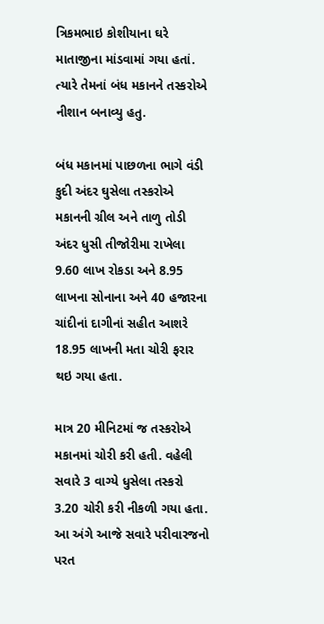ત્રિકમભાઇ કોશીયાના ઘરે માતાજીના માંડવામાં ગયા હતાં. ત્યારે તેમનાં બંધ મકાનને તસ્કરોએ નીશાન બનાવ્યુ હતુ.

બંધ મકાનમાં પાછળના ભાગે વંડી કુદી અંદર ઘુસેલા તસ્કરોએ મકાનની ગ્રીલ અને તાળુ તોડી અંદર ધુસી તીજોરીમા રાખેલા 9.60 લાખ રોકડા અને 8.95 લાખના સોનાના અને 40 હજારના ચાંદીનાં દાગીનાં સહીત આશરે 18.95 લાખની મતા ચોરી ફરાર થઇ ગયા હતા.

માત્ર 20 મીનિટમાં જ તસ્કરોએ મકાનમાં ચોરી કરી હતી. વહેલી સવારે 3 વાગ્યે ધુસેલા તસ્કરો 3.20 ચોરી કરી નીકળી ગયા હતા. આ અંગે આજે સવારે પરીવારજનો પરત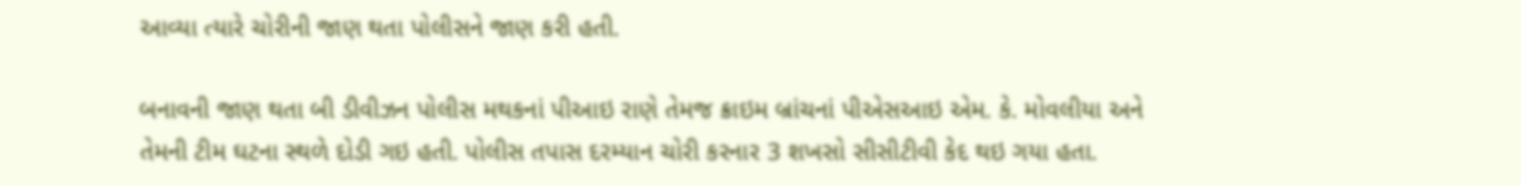આવ્યા ત્યારે ચોરીની જાણ થતા પોલીસને જાણ કરી હતી.

બનાવની જાણ થતા બી ડીવીઝન પોલીસ મથકનાં પીઆઇ રાણે તેમજ ક્રાઇમ બ્રાંચનાં પીએસઆઇ એમ. કે. મોવલીયા અને તેમની ટીમ ઘટના સ્થળે દોડી ગઇ હતી. પોલીસ તપાસ દરમ્યાન ચોરી કરનાર 3 શખસો સીસીટીવી કેદ થઇ ગયા હતા.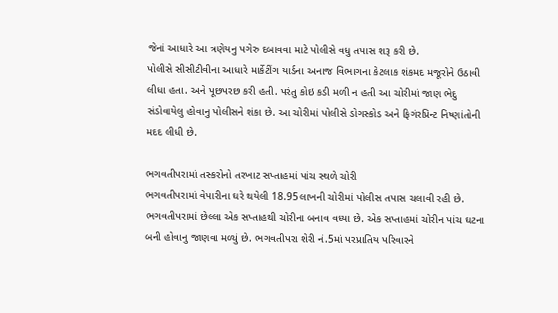જેનાં આધારે આ ત્રણેયનુ પગેરુ દબાવવા માટે પોલીસે વધુ તપાસ શરૂ કરી છે.
પોલીસે સીસીટીવીના આધારે માર્કેટીંગ યાર્ડના અનાજ વિભાગના કેટલાક શંકમદ મજૂરોને ઉઠાવી લીધા હતા. અને પૂછપરછ કરી હતી. પરંતુ કોઇ કડી મળી ન હતી આ ચોરીમાં જાણ ભેદુ સંડોવાયેલુ હોવાનુ પોલીસને શંકા છે. આ ચોરીમાં પોલીસે ડોગસ્કોડ અને ફિગંરપ્રિન્ટ નિષ્ણાંતોની મદદ લીધી છે.

ભગવતીપરામાં તસ્કરોનો તરખાટ સપ્તાહમાં પાંચ સ્થળે ચોરી
ભગવતીપરામાં વેપારીના ઘરે થયેલી 18.95લાખની ચોરીમાં પોલીસ તપાસ ચલાવી રહી છે. ભગવતીપરામાં છેલ્લા એક સપ્તાહથી ચોરીના બનાવ વધ્યા છે. એક સપ્તાહમાં ચોરીન પાંચ ઘટના બની હોવાનુ જાણવા મળ્યું છે. ભગવતીપરા શેરી નં.5માં પરપ્રાતિય પરિવારને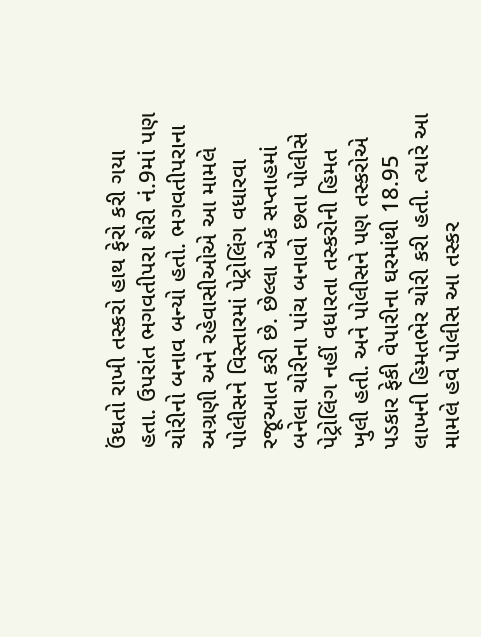ઉંઘતો રાખી તસ્કરો હાથ ફેરો કરી ગયા હતા. ઉપરાંત ભગવતીપરા શેરી નં.9માં પણ ચોરીનો બનાવ બન્યો હતો. ભગવતીપરાના અગ્રણી અને રહેવાસીઓએ આ મામલે પોલીસને વિસ્તારમાં પેટ્રોલિંગ વધારવા રજૂઆત કરી છે. છેલ્લા એક સપ્તાહમાં બનેલા ચોરીના પાંચ બનાવો છતા પોલીસે પેટ્રોલિંગ નહીં વધારતા તસ્કરોની હિમત ખુલી હતી. અને પોલીસને પણ તસ્કરોએ પડકાર ફેકી વેપારીના ઘરમાંથી 18.95 લાખની હિમતભેર ચોરી કરી હતી. ત્યારે આ મામલે હવે પોલીસ આ તસ્કર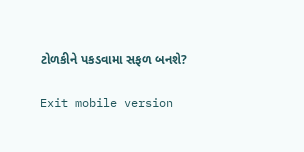ટોળકીને પકડવામા સફળ બનશે?

Exit mobile version